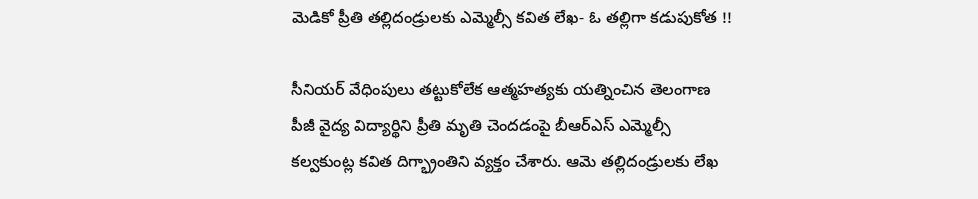మెడికో ప్రీతి తల్లిదండ్రులకు ఎమ్మెల్సీ కవిత లేఖ- ఓ తల్లిగా కడుపుకోత !!

సీనియర్‌ వేధింపులు తట్టుకోలేక ఆత్మహత్యకు యత్నించిన తెలంగాణ పీజీ వైద్య విద్యార్థిని ప్రీతి మృతి చెందడంపై బీఆర్ఎస్ ఎమ్మెల్సీ కల్వకుంట్ల కవిత దిగ్భ్రాంతిని వ్యక్తం చేశారు. ఆమె తల్లిదండ్రులకు లేఖ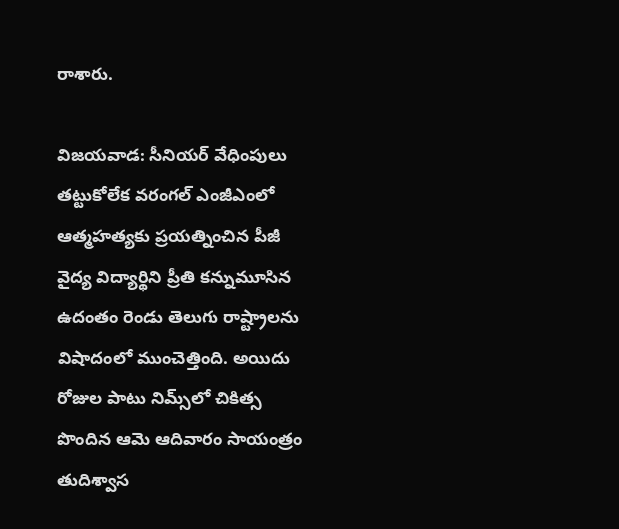రాశారు.

విజయవాడ: సీనియర్‌ వేధింపులు తట్టుకోలేక వరంగల్‌ ఎంజీఎంలో ఆత్మహత్యకు ప్రయత్నించిన పీజీ వైద్య విద్యార్థిని ప్రీతి కన్నుమూసిన ఉదంతం రెండు తెలుగు రాష్ట్రాలను విషాదంలో ముంచెత్తింది. అయిదు రోజుల పాటు నిమ్స్‌లో చికిత్స పొందిన ఆమె ఆదివారం సాయంత్రం తుదిశ్వాస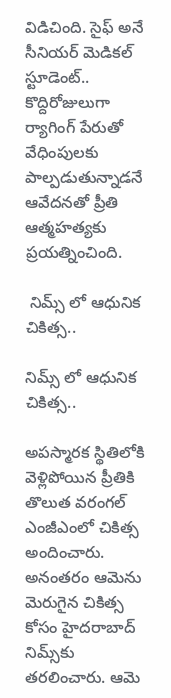విడిచింది. సైఫ్‌ అనే సీనియర్ మెడికల్ స్టూడెంట్.. కొద్దిరోజులుగా ర్యాగింగ్ పేరుతో వేధింపులకు పాల్పడుతున్నాడనే ఆవేదనతో ప్రీతి ఆత్మహత్యకు ప్రయత్నించింది.

 నిమ్స్ లో ఆధునిక చికిత్స..

నిమ్స్ లో ఆధునిక చికిత్స..

అపస్మారక స్థితిలోకి వెళ్లిపోయిన ప్రీతికి తొలుత వరంగల్‌ ఎంజీఎంలో చికిత్స అందించారు. అనంతరం ఆమెను మెరుగైన చికిత్స కోసం హైదరాబాద్‌ నిమ్స్‌కు తరలించారు. ఆమె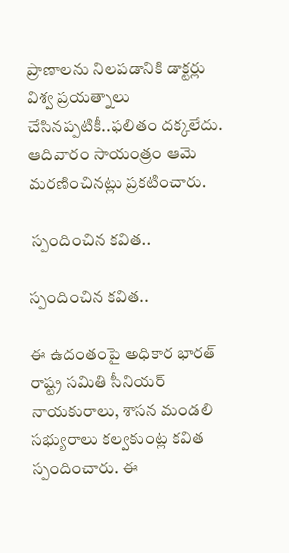ప్రాణాలను నిలపడానికి డాక్టర్లు విశ్వ ప్రయత్నాలు చేసినప్పటికీ..ఫలితం దక్కలేదు. ఆదివారం సాయంత్రం ఆమె మరణించినట్లు ప్రకటించారు.

 స్పందించిన కవిత..

స్పందించిన కవిత..

ఈ ఉదంతంపై అధికార భారత్ రాష్ట్ర సమితి సీనియర్ నాయకురాలు, శాసన మండలి సభ్యురాలు కల్వకుంట్ల కవిత స్పందించారు. ఈ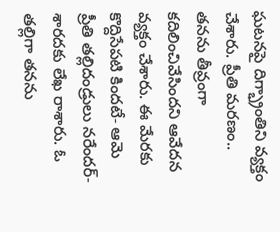ఘటనపై దిగ్భ్రాంతిని వ్యక్తం చేశారు. ప్రీతి మరణం.. తనను తీవ్రంగా కదిలించివేసిందని ఆవేదన వ్యక్తం చేశారు. ఈ మేరకు కొద్దిసేపటి కిందటే- ఆమె ప్రీతి తల్లిదండ్రులు నరేందర్- శారదకు లేఖ రాశారు. ఓ తల్లిగా తనను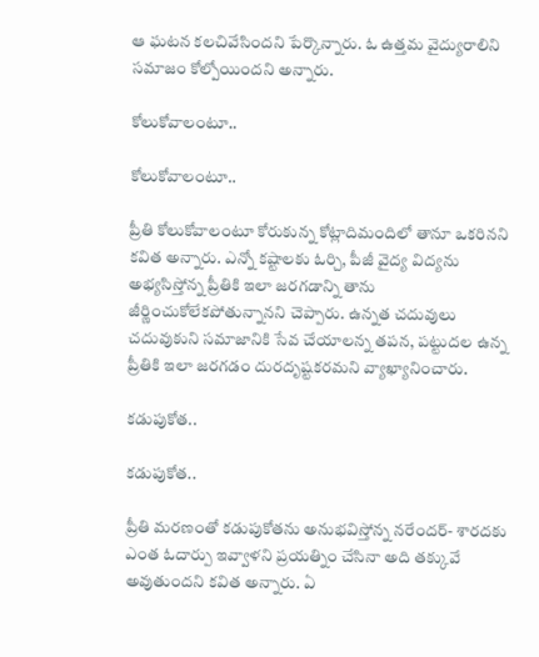ఆ ఘటన కలచివేసిందని పేర్కొన్నారు. ఓ ఉత్తమ వైద్యురాలిని సమాజం కోల్పోయిందని అన్నారు.

కోలుకోవాలంటూ..

కోలుకోవాలంటూ..

ప్రీతి కోలుకోవాలంటూ కోరుకున్న కోట్లాదిమందిలో తానూ ఒకరినని కవిత అన్నారు. ఎన్నో కష్టాలకు ఓర్చి, పీజీ వైద్య విద్యను అభ్యసిస్తోన్న ప్రీతికి ఇలా జరగడాన్ని తాను జీర్ణించుకోలేకపోతున్నానని చెప్పారు. ఉన్నత చదువులు చదువుకుని సమాజానికి సేవ చేయాలన్న తపన, పట్టుదల ఉన్న ప్రీతికి ఇలా జరగడం దురదృష్టకరమని వ్యాఖ్యానించారు.

కడుపుకోత..

కడుపుకోత..

ప్రీతి మరణంతో కడుపుకోతను అనుభవిస్తోన్న నరేందర్- శారదకు ఎంత ఓదార్పు ఇవ్వాళని ప్రయత్నిం చేసినా అది తక్కువే అవుతుందని కవిత అన్నారు. ఏ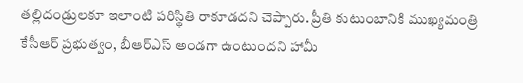తల్లిదండ్రులకూ ఇలాంటి పరిస్థితి రాకూడదని చెప్పారు. ప్రీతి కుటుంబానికి ముఖ్యమంత్రి కేసీఆర్ ప్రభుత్వం, బీఆర్ఎస్ అండగా ఉంటుందని హామీ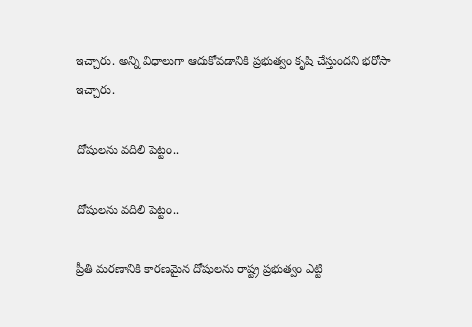ఇచ్చారు. అన్ని విధాలుగా ఆదుకోవడానికి ప్రభుత్వం కృషి చేస్తుందని భరోసా ఇచ్చారు.

దోషులను వదిలి పెట్టం..

దోషులను వదిలి పెట్టం..

ప్రీతి మరణానికి కారణమైన దోషులను రాష్ట్ర ప్రభుత్వం ఎట్టి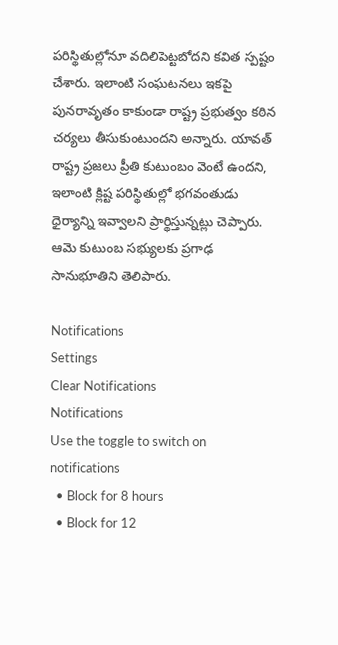పరిస్థితుల్లోనూ వదిలిపెట్టబోదని కవిత స్పష్టం చేశారు. ఇలాంటి సంఘటనలు ఇకపై పునరావృతం కాకుండా రాష్ట్ర ప్రభుత్వం కఠిన చర్యలు తీసుకుంటుందని అన్నారు. యావత్ రాష్ట్ర ప్రజలు ప్రీతి కుటుంబం వెంటే ఉందని, ఇలాంటి క్లిష్ట పరిస్థితుల్లో భగవంతుడు ధైర్యాన్ని ఇవ్వాలని ప్రార్థిస్తున్నట్లు చెప్పారు. ఆమె కుటుంబ సభ్యులకు ప్రగాఢ సానుభూతిని తెలిపారు.

Notifications
Settings
Clear Notifications
Notifications
Use the toggle to switch on notifications
  • Block for 8 hours
  • Block for 12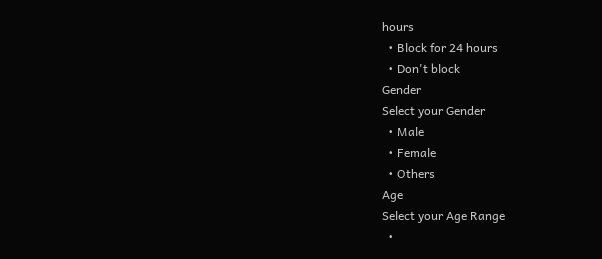hours
  • Block for 24 hours
  • Don't block
Gender
Select your Gender
  • Male
  • Female
  • Others
Age
Select your Age Range
  •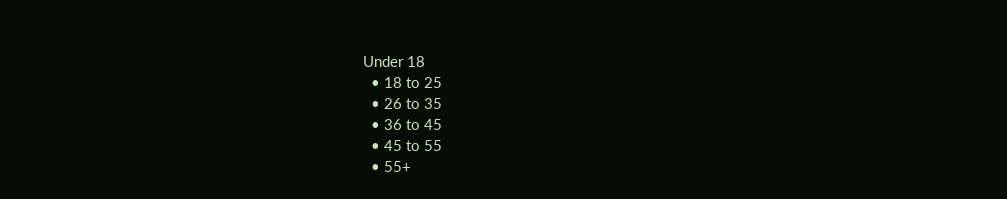Under 18
  • 18 to 25
  • 26 to 35
  • 36 to 45
  • 45 to 55
  • 55+